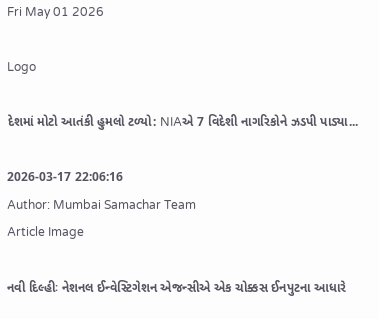Fri May 01 2026

Logo

દેશમાં મોટો આતંકી હુમલો ટળ્યો: NIAએ 7 વિદેશી નાગરિકોને ઝડપી પાડ્યા...

2026-03-17 22:06:16
Author: Mumbai Samachar Team
Article Image

નવી દિલ્હીઃ નેશનલ ઈન્વેસ્ટિગેશન એજન્સીએ એક ચોક્કસ ઈનપુટના આધારે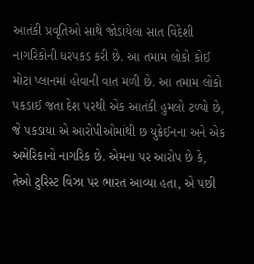આતંકી પ્રવૃતિઓ સાથે જોડાયેલા સાત વિદેશી નાગરિકોની ધરપકડ કરી છે. આ તમામ લોકો કોઈ મોટા પ્લાનમાં હોવાની વાત મળી છે. આ તમામ લોકો પકડાઈ જતા દેશ પરથી એક આતંકી હુમલો ટળ્યો છે, જે પકડાયા એ આરોપીઓમાંથી છ યુક્રેઈનના અને એક અમેરિકાનો નાગરિક છે. એમના પર આરોપ છે કે, તેઓ ટુરિસ્ટ વિઝા પર ભારત આવ્યા હતા, એ પછી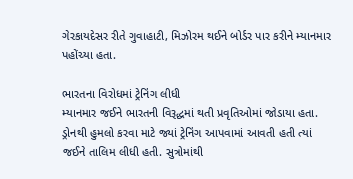ગેરકાયદેસર રીતે ગુવાહાટી, મિઝોરમ થઈને બોર્ડર પાર કરીને મ્યાનમાર પહોંચ્યા હતા.

ભારતના વિરોધમાં ટ્રેનિંગ લીધી
મ્યાનમાર જઈને ભારતની વિરૂદ્ધમાં થતી પ્રવૃતિઓમાં જોડાયા હતા. ડ્રોનથી હુમલો કરવા માટે જ્યાં ટ્રેનિંગ આપવામાં આવતી હતી ત્યાં જઈને તાલિમ લીધી હતી. સુત્રોમાંથી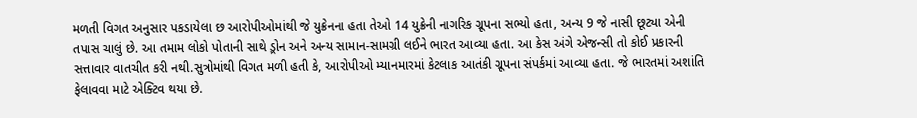મળતી વિગત અનુસાર પકડાયેલા છ આરોપીઓમાંથી જે યુક્રેનના હતા તેઓ 14 યુક્રેની નાગરિક ગ્રૂપના સભ્યો હતા, અન્ય 9 જે નાસી છૂટ્યા એની તપાસ ચાલું છે. આ તમામ લોકો પોતાની સાથે ડ઼્રોન અને અન્ય સામાન-સામગ્રી લઈને ભારત આવ્યા હતા. આ કેસ અંગે એજન્સી તો કોઈ પ્રકારની સત્તાવાર વાતચીત કરી નથી.સુત્રોમાંથી વિગત મળી હતી કે, આરોપીઓ મ્યાનમારમાં કેટલાક આતંકી ગ્રૂપના સંપર્કમાં આવ્યા હતા. જે ભારતમાં અશાંતિ ફેલાવવા માટે એક્ટિવ થયા છે.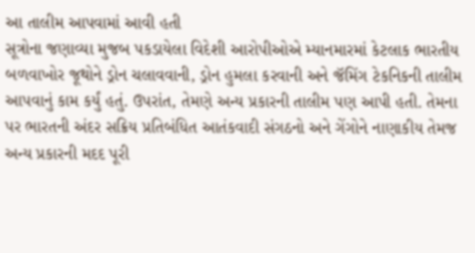આ તાલીમ આપવામાં આવી હતી
સૂત્રોના જણાવ્યા મુજબ પકડાયેલા વિદેશી આરોપીઓએ મ્યાનમારમાં કેટલાક ભારતીય બળવાખોર જૂથોને ડ્રોન ચલાવવાની, ડ્રોન હુમલા કરવાની અને જૅમિંગ ટેકનિકની તાલીમ આપવાનું કામ કર્યું હતું. ઉપરાંત, તેમણે અન્ય પ્રકારની તાલીમ પણ આપી હતી. તેમના પર ભારતની અંદર સક્રિય પ્રતિબંધિત આતંકવાદી સંગઠનો અને ગેંગોને નાણાકીય તેમજ અન્ય પ્રકારની મદદ પૂરી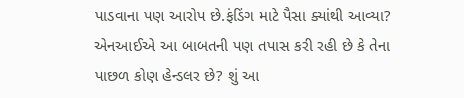પાડવાના પણ આરોપ છે.ફંડિંગ માટે પૈસા ક્યાંથી આવ્યા? એનઆઈએ આ બાબતની પણ તપાસ કરી રહી છે કે તેના પાછળ કોણ હેન્ડલર છે? શું આ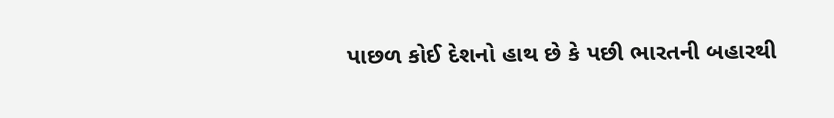પાછળ કોઈ દેશનો હાથ છે કે પછી ભારતની બહારથી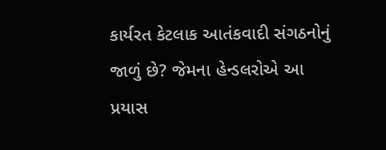કાર્યરત કેટલાક આતંકવાદી સંગઠનોનું જાળું છે? જેમના હેન્ડલરોએ આ પ્રયાસ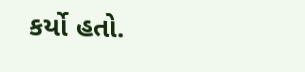કર્યો હતો.